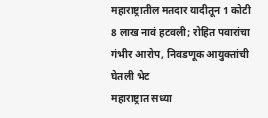महाराष्ट्रातील मतदार यादीतून 1 कोटी 8 लाख नावं हटवली; रोहित पवारांचा गंभीर आरोप, निवडणूक आयुक्तांची घेतली भेट
महाराष्ट्रात सध्या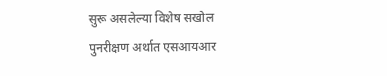सुरू असलेल्या विशेष सखोल पुनरीक्षण अर्थात एसआयआर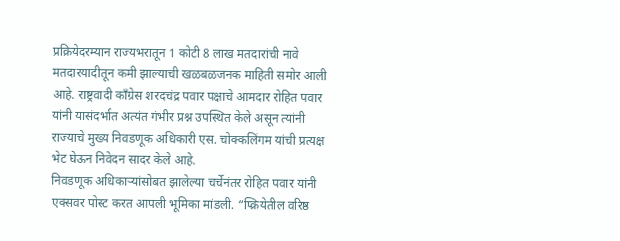प्रक्रियेदरम्यान राज्यभरातून 1 कोटी 8 लाख मतदारांची नावे मतदारयादीतून कमी झाल्याची खळबळजनक माहिती समोर आली आहे. राष्ट्रवादी काँग्रेस शरदचंद्र पवार पक्षाचे आमदार रोहित पवार यांनी यासंदर्भात अत्यंत गंभीर प्रश्न उपस्थित केले असून त्यांनी राज्याचे मुख्य निवडणूक अधिकारी एस. चोक्कलिंगम यांची प्रत्यक्ष भेट घेऊन निवेदन सादर केले आहे.
निवडणूक अधिकाऱ्यांसोबत झालेल्या चर्चेनंतर रोहित पवार यांनी एक्सवर पोस्ट करत आपली भूमिका मांडली. “प्क्रियेतील वरिष्ठ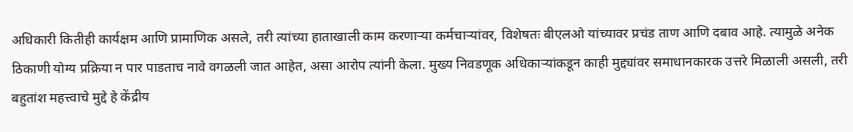अधिकारी कितीही कार्यक्षम आणि प्रामाणिक असले, तरी त्यांच्या हाताखाली काम करणाऱ्या कर्मचाऱ्यांवर, विशेषतः बीएलओ यांच्यावर प्रचंड ताण आणि दबाव आहे. त्यामुळे अनेक ठिकाणी योग्य प्रक्रिया न पार पाडताच नावे वगळली जात आहेत, असा आरोप त्यांनी केला. मुख्य निवडणूक अधिकाऱ्यांकडून काही मुद्द्यांवर समाधानकारक उत्तरे मिळाली असली, तरी बहुतांश महत्त्वाचे मुद्दे हे केंद्रीय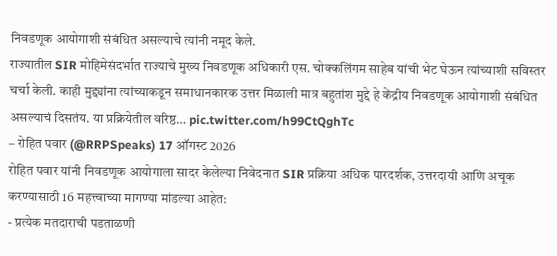निवडणूक आयोगाशी संबंधित असल्याचे त्यांनी नमूद केले.
राज्यातील SIR मोहिमेसंदर्भात राज्याचे मुख्य निवडणूक अधिकारी एस. चोक्कलिंगम साहेब यांची भेट घेऊन त्यांच्याशी सविस्तर चर्चा केली. काही मुद्द्यांना त्यांच्याकडून समाधानकारक उत्तर मिळाली मात्र बहुतांश मुद्दे हे केंद्रीय निवडणूक आयोगाशी संबंधित असल्याचं दिसतंय. या प्रक्रियेतील वरिष्ठ… pic.twitter.com/h99CtQghTc
– रोहित पवार (@RRPSpeaks) 17 ऑगस्ट 2026
रोहित पवार यांनी निवडणूक आयोगाला सादर केलेल्या निवेदनात SIR प्रक्रिया अधिक पारदर्शक, उत्तरदायी आणि अचूक करण्यासाठी 16 महत्त्वाच्या मागण्या मांडल्या आहेत:
- प्रत्येक मतदाराची पडताळणी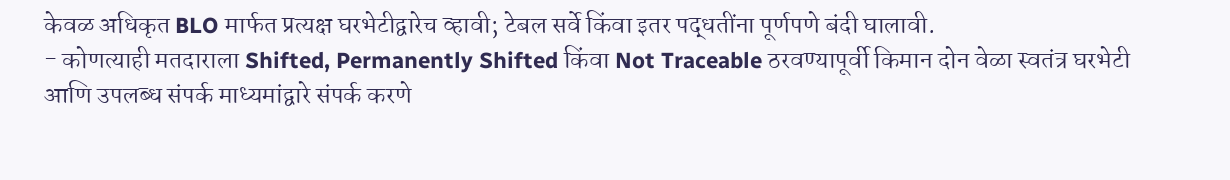केवळ अधिकृत BLO मार्फत प्रत्यक्ष घरभेटीद्वारेच व्हावी; टेबल सर्वे किंवा इतर पद्धतींना पूर्णपणे बंदी घालावी.
- कोणत्याही मतदाराला Shifted, Permanently Shifted किंवा Not Traceable ठरवण्यापूर्वी किमान दोन वेळा स्वतंत्र घरभेटी आणि उपलब्ध संपर्क माध्यमांद्वारे संपर्क करणे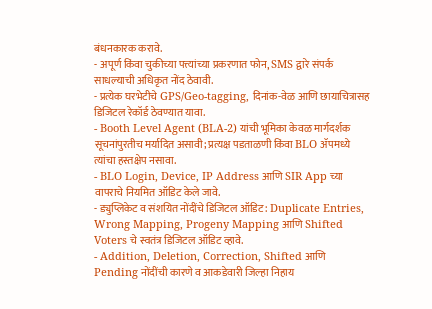बंधनकारक करावे.
- अपूर्ण किंवा चुकीच्या पत्त्यांच्या प्रकरणात फोन, SMS द्वारे संपर्क साधल्याची अधिकृत नोंद ठेवावी.
- प्रत्येक घरभेटीचे GPS/Geo-tagging, दिनांक-वेळ आणि छायाचित्रासह डिजिटल रेकॉर्ड ठेवण्यात यावा.
- Booth Level Agent (BLA-2) यांची भूमिका केवळ मार्गदर्शक सूचनांपुरतीच मर्यादित असावी; प्रत्यक्ष पडताळणी किंवा BLO ॲपमध्ये त्यांचा हस्तक्षेप नसावा.
- BLO Login, Device, IP Address आणि SIR App च्या वापराचे नियमित ऑडिट केले जावे.
- ड्युप्लिकेट व संशयित नोंदींचे डिजिटल ऑडिट: Duplicate Entries, Wrong Mapping, Progeny Mapping आणि Shifted Voters चे स्वतंत्र डिजिटल ऑडिट व्हावे.
- Addition, Deletion, Correction, Shifted आणि Pending नोंदींची कारणे व आकडेवारी जिल्हा निहाय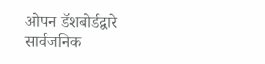ओपन डॅशबोर्डद्वारे सार्वजनिक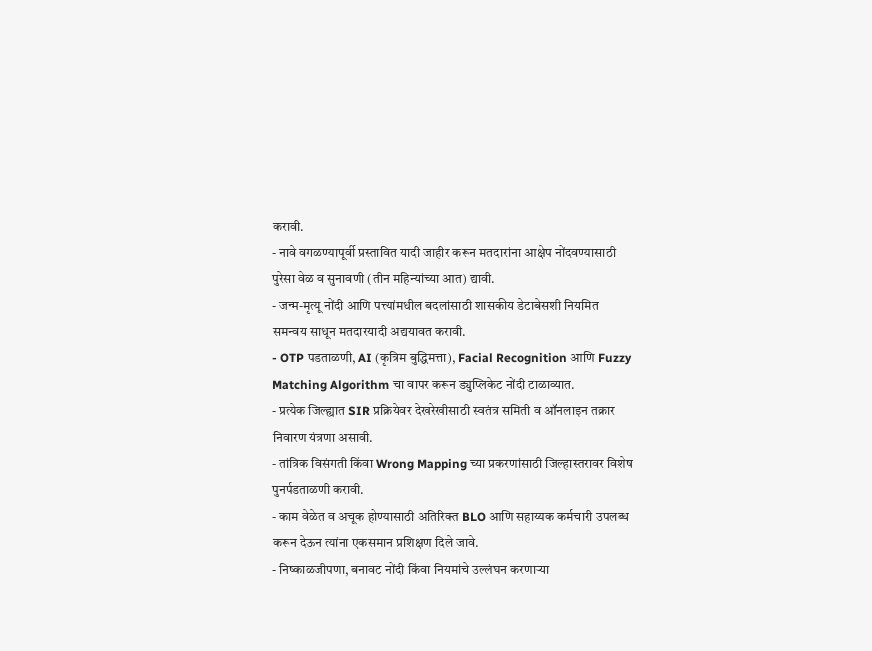करावी.
- नावे वगळण्यापूर्वी प्रस्तावित यादी जाहीर करून मतदारांना आक्षेप नोंदवण्यासाठी पुरेसा वेळ व सुनावणी (तीन महिन्यांच्या आत) द्यावी.
- जन्म-मृत्यू नोंदी आणि पत्त्यांमधील बदलांसाठी शासकीय डेटाबेसशी नियमित समन्वय साधून मतदारयादी अद्ययावत करावी.
- OTP पडताळणी, AI (कृत्रिम बुद्धिमत्ता), Facial Recognition आणि Fuzzy Matching Algorithm चा वापर करून ड्युप्लिकेट नोंदी टाळाव्यात.
- प्रत्येक जिल्ह्यात SIR प्रक्रियेवर देखरेखीसाठी स्वतंत्र समिती व ऑनलाइन तक्रार निवारण यंत्रणा असावी.
- तांत्रिक विसंगती किंवा Wrong Mapping च्या प्रकरणांसाठी जिल्हास्तरावर विशेष पुनर्पडताळणी करावी.
- काम वेळेत व अचूक होण्यासाठी अतिरिक्त BLO आणि सहाय्यक कर्मचारी उपलब्ध करून देऊन त्यांना एकसमान प्रशिक्षण दिले जावे.
- निष्काळजीपणा, बनावट नोंदी किंवा नियमांचे उल्लंघन करणाऱ्या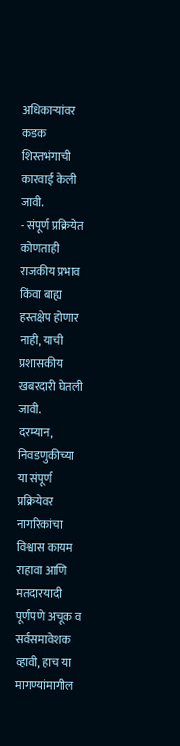अधिकाऱ्यांवर कडक शिस्तभंगाची कारवाई केली जावी.
- संपूर्ण प्रक्रियेत कोणताही राजकीय प्रभाव किंवा बाह्य हस्तक्षेप होणार नाही, याची प्रशासकीय खबरदारी घेतली जावी.
दरम्यान, निवडणुकीच्या या संपूर्ण प्रक्रियेवर नागरिकांचा विश्वास कायम राहावा आणि मतदारयादी पूर्णपणे अचूक व सर्वसमावेशक व्हावी, हाच या मागण्यांमागील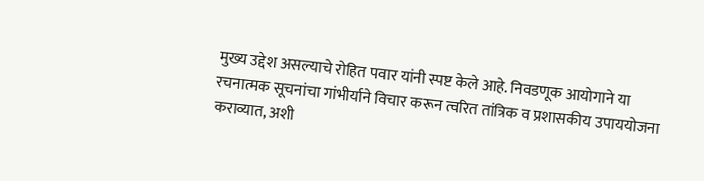मुख्य उद्देश असल्याचे रोहित पवार यांनी स्पष्ट केले आहे. निवडणूक आयोगाने या रचनात्मक सूचनांचा गांभीर्याने विचार करून त्वरित तांत्रिक व प्रशासकीय उपाययोजना कराव्यात, अशी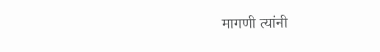मागणी त्यांनी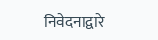निवेदनाद्वारे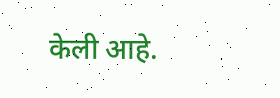केली आहे.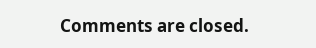Comments are closed.